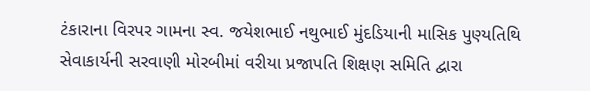ટંકારાના વિરપર ગામના સ્વ. જયેશભાઈ નથુભાઈ મુંદડિયાની માસિક પુણ્યતિથિ સેવાકાર્યની સરવાણી મોરબીમાં વરીયા પ્રજાપતિ શિક્ષણ સમિતિ દ્વારા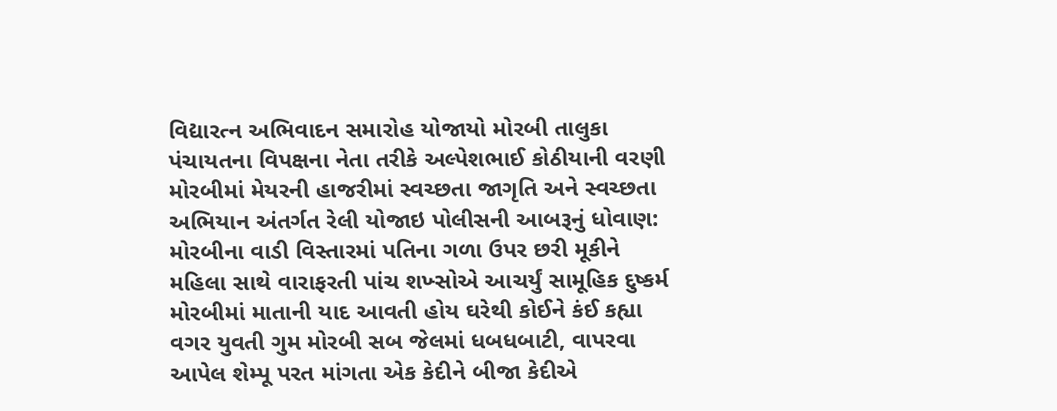વિદ્યારત્ન અભિવાદન સમારોહ યોજાયો મોરબી તાલુકા પંચાયતના વિપક્ષના નેતા તરીકે અલ્પેશભાઈ કોઠીયાની વરણી મોરબીમાં મેયરની હાજરીમાં સ્વચ્છતા જાગૃતિ અને સ્વચ્છતા અભિયાન અંતર્ગત રેલી યોજાઇ પોલીસની આબરૂનું ધોવાણ: મોરબીના વાડી વિસ્તારમાં પતિના ગળા ઉપર છરી મૂકીને મહિલા સાથે વારાફરતી પાંચ શખ્સોએ આચર્યું સામૂહિક દુષ્કર્મ મોરબીમાં માતાની યાદ આવતી હોય ઘરેથી કોઈને કંઈ કહ્યા વગર યુવતી ગુમ મોરબી સબ જેલમાં ધબધબાટી, વાપરવા આપેલ શેમ્પૂ પરત માંગતા એક કેદીને બીજા કેદીએ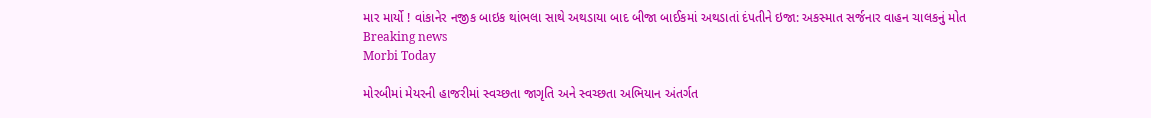માર માર્યો ! વાંકાનેર નજીક બાઇક થાંભલા સાથે અથડાયા બાદ બીજા બાઈકમાં અથડાતાં દંપતીને ઇજા: અકસ્માત સર્જનાર વાહન ચાલકનું મોત
Breaking news
Morbi Today

મોરબીમાં મેયરની હાજરીમાં સ્વચ્છતા જાગૃતિ અને સ્વચ્છતા અભિયાન અંતર્ગત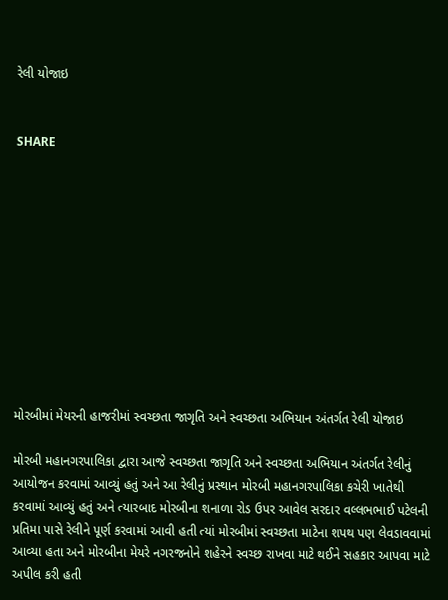રેલી યોજાઇ


SHARE











મોરબીમાં મેયરની હાજરીમાં સ્વચ્છતા જાગૃતિ અને સ્વચ્છતા અભિયાન અંતર્ગત રેલી યોજાઇ

મોરબી મહાનગરપાલિકા દ્વારા આજે સ્વચ્છતા જાગૃતિ અને સ્વચ્છતા અભિયાન અંતર્ગત રેલીનું આયોજન કરવામાં આવ્યું હતું અને આ રેલીનું પ્રસ્થાન મોરબી મહાનગરપાલિકા કચેરી ખાતેથી કરવામાં આવ્યું હતું અને ત્યારબાદ મોરબીના શનાળા રોડ ઉપર આવેલ સરદાર વલ્લભભાઈ પટેલની પ્રતિમા પાસે રેલીને પૂર્ણ કરવામાં આવી હતી ત્યાં મોરબીમાં સ્વચ્છતા માટેના શપથ પણ લેવડાવવામાં આવ્યા હતા અને મોરબીના મેયરે નગરજનોને શહેરને સ્વચ્છ રાખવા માટે થઈને સહકાર આપવા માટે અપીલ કરી હતી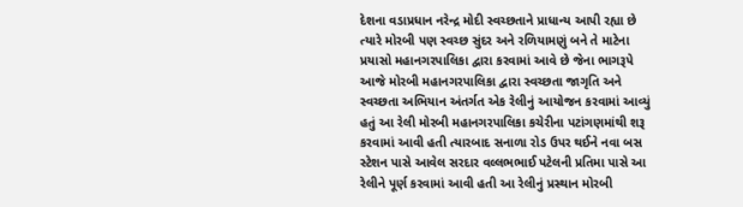દેશના વડાપ્રધાન નરેન્દ્ર મોદી સ્વચ્છતાને પ્રાધાન્ય આપી રહ્યા છે ત્યારે મોરબી પણ સ્વચ્છ સુંદર અને રળિયામણું બને તે માટેના પ્રયાસો મહાનગરપાલિકા દ્વારા કરવામાં આવે છે જેના ભાગરૂપે આજે મોરબી મહાનગરપાલિકા દ્વારા સ્વચ્છતા જાગૃતિ અને સ્વચ્છતા અભિયાન અંતર્ગત એક રેલીનું આયોજન કરવામાં આવ્યું હતું આ રેલી મોરબી મહાનગરપાલિકા કચેરીના પટાંગણમાંથી શરૂ કરવામાં આવી હતી ત્યારબાદ સનાળા રોડ ઉપર થઈને નવા બસ સ્ટેશન પાસે આવેલ સરદાર વલ્લભભાઈ પટેલની પ્રતિમા પાસે આ રેલીને પૂર્ણ કરવામાં આવી હતી આ રેલીનું પ્રસ્થાન મોરબી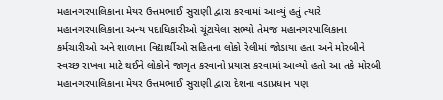મહાનગરપાલિકાના મેયર ઉત્તમભાઈ સુરાણી દ્વારા કરવામાં આવ્યું હતું ત્યારે મહાનગરપાલિકાના અન્ય પદાધિકારીઓ ચૂંટાયેલા સભ્યો તેમજ મહાનગરપાલિકાના કર્મચારીઓ અને શાળાના વિદ્યાર્થીઓ સહિતના લોકો રેલીમાં જોડાયા હતા અને મોરબીને સ્વચ્છ રાખવા માટે થઈને લોકોને જાગૃત કરવાનો પ્રયાસ કરવામાં આવ્યો હતો આ તકે મોરબી મહાનગરપાલિકાના મેયર ઉત્તમભાઈ સુરાણી દ્વારા દેશના વડાપ્રધાન પણ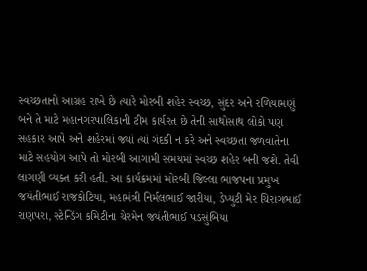સ્વચ્છતાનો આગ્રહ રાખે છે ત્યારે મોરબી શહેર સ્વચ્છ, સુંદર અને રળિયામણું બને તે માટે મહાનગરપાલિકાની ટીમ કાર્યરત છે તેની સાથોસાથ લોકો પણ સહકાર આપે અને શહેરમાં જ્યાં ત્યાં ગંદકી ન કરે અને સ્વચ્છતા જળવાતેના માટે સહયોગ આપે તો મોરબી આગામી સમયમાં સ્વચ્છ શહેર બની જશે. તેવી લાગણી વ્યક્ત કરી હતી. આ કાર્યક્રમમાં મોરબી જિલ્લા ભાજપના પ્રમુખ જયંતીભાઈ રાજકોટિયા, મહામંત્રી નિર્મલભાઈ જારીયા, ડેપ્યુટી મેર ચિરાગભાઈ રાણપરા, સ્ટેન્ડિંગ કમિટીના ચેરમેન જયંતીભાઈ પડસુંબિયા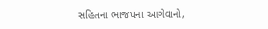સહિતના ભાજપના આગેવાનો,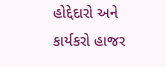હોદ્દેદારો અને કાર્યકરો હાજર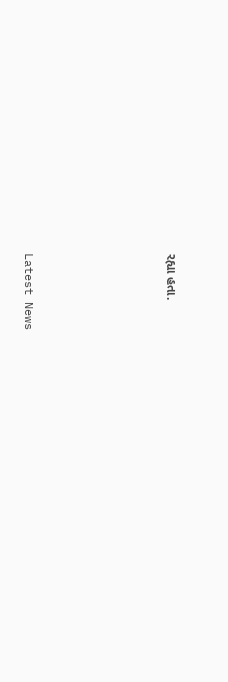રહ્યા હતા.






Latest News